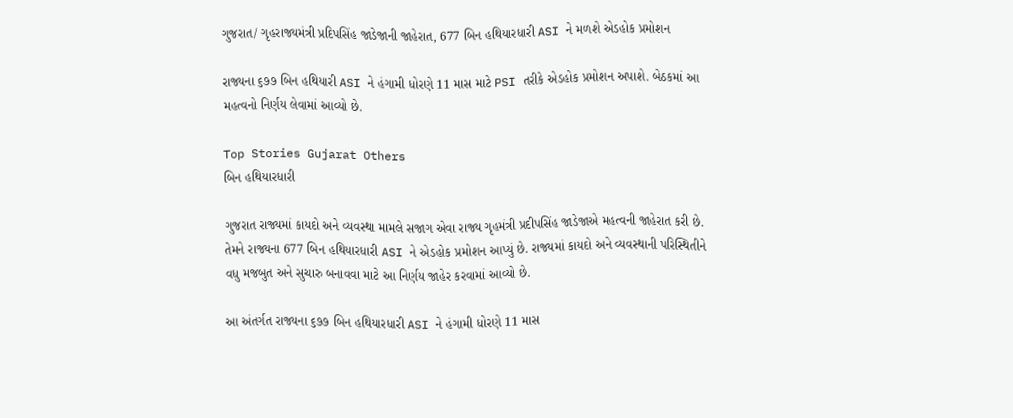ગુજરાત/ ગૃહરાજ્યમંત્રી પ્રદિપસિંહ જાડેજાની જાહેરાત, 677 બિન હથિયારધારી ASI ને મળશે એડહોક પ્રમોશન

રાજ્યના ૬૭૭ બિન હથિયારી ASI ને હંગામી ધોરણે 11 માસ માટે PSI તરીકે એડહોક પ્રમોશન અપાશે. બેઠકમાં આ મહત્વનો નિર્ણય લેવામાં આવ્યો છે.

Top Stories Gujarat Others
બિન હથિયારધારી

ગુજરાત રાજ્યમાં કાયદો અને વ્યવસ્થા મામલે સજાગ એવા રાજ્ય ગૃહમંત્રી પ્રદીપસિંહ જાડેજાએ મહત્વની જાહેરાત કરી છે. તેમને રાજ્યના 677 બિન હથિયારધારી ASI ને એડહોક પ્રમોશન આપ્યું છે. રાજ્યમાં કાયદો અને વ્યવસ્થાની પરિસ્થિતીને વધુ મજબુત અને સુચારુ બનાવવા માટે આ નિર્ણય જાહેર કરવામાં આવ્યો છે.

આ અંતર્ગત રાજ્યના ૬૭૭ બિન હથિયારધારી ASI ને હંગામી ધોરણે 11 માસ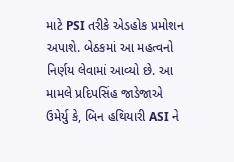માટે PSI તરીકે એડહોક પ્રમોશન અપાશે. બેઠકમાં આ મહત્વનો નિર્ણય લેવામાં આવ્યો છે. આ મામલે પ્રદિપસિંહ જાડેજાએ ઉમેર્યુ કે, બિન હથિયારી ASI ને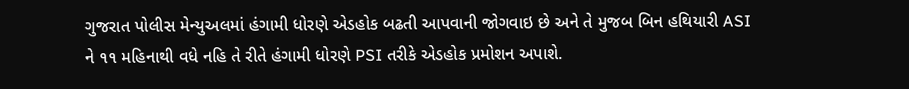ગુજરાત પોલીસ મેન્યુઅલમાં હંગામી ધોરણે એડહોક બઢતી આપવાની જોગવાઇ છે અને તે મુજબ બિન હથિયારી ASI ને ૧૧ મહિનાથી વધે નહિ તે રીતે હંગામી ધોરણે PSI તરીકે એડહોક પ્રમોશન અપાશે.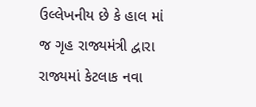ઉલ્લેખનીય છે કે હાલ માં જ ગૃહ રાજ્યમંત્રી દ્વારા રાજ્યમાં કેટલાક નવા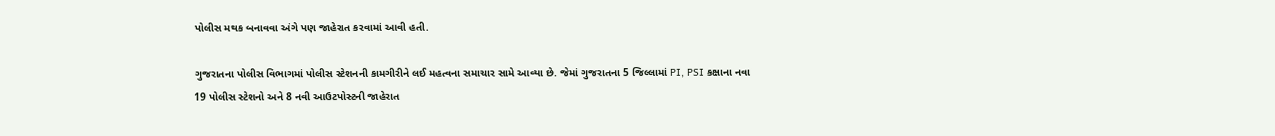પોલીસ મથક બનાવવા અંગે પણ જાહેરાત કરવામાં આવી હતી.

ગુજરાતના પોલીસ વિભાગમાં પોલીસ સ્ટેશનની કામગીરીને લઈ મહત્વના સમાચાર સામે આવ્યા છે. જેમાં ગુજરાતના 5 જિલ્લામાં PI, PSI કક્ષાના નવા 19 પોલીસ સ્ટેશનો અને 8 નવી આઉટપોસ્ટની જાહેરાત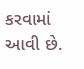કરવામાં આવી છે.